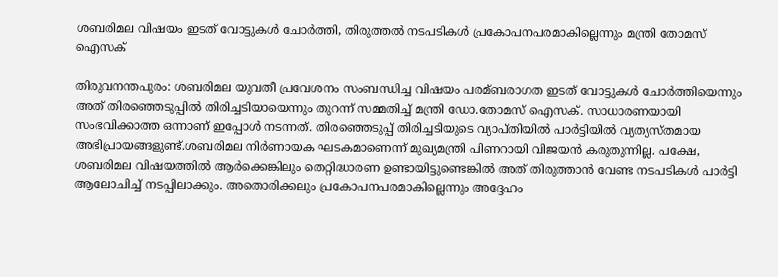ശബരിമല വിഷയം ഇടത് വോട്ടുകള്‍ ചോര്‍ത്തി, തിരുത്തല്‍ നടപടികള്‍ പ്രകോപനപരമാകില്ലെന്നും മന്ത്രി തോമസ് ഐസക്

തിരുവനന്തപുരം: ശബരിമല യുവതീ പ്രവേശനം സംബന്ധിച്ച വിഷയം പരമ്ബരാഗത ഇടത് വോട്ടുകള്‍ ചോര്‍ത്തിയെന്നും അത് തിരഞ്ഞെടുപ്പില്‍ തിരിച്ചടിയായെന്നും തുറന്ന് സമ്മതിച്ച്‌ മന്ത്രി ഡോ.തോമസ് ഐസക്. സാധാരണയായി സംഭവിക്കാത്ത ഒന്നാണ് ഇപ്പോള്‍ നടന്നത്. തിരഞ്ഞെടുപ്പ് തിരിച്ചടിയുടെ വ്യാപ്‌തിയില്‍ പാര്‍ട്ടിയില്‍ വ്യത്യസ്‌തമായ അഭിപ്രായങ്ങളുണ്ട്.ശബരിമല നിര്‍ണായക ഘടകമാണെന്ന് മുഖ്യമന്ത്രി പിണറായി വിജയന്‍ കരുതുന്നില്ല. പക്ഷേ, ശബരിമല വിഷയത്തില്‍ ആര്‍ക്കെങ്കിലും തെറ്റിദ്ധാരണ ഉണ്ടായിട്ടുണ്ടെങ്കില്‍ അത് തിരുത്താന്‍ വേണ്ട നടപടികള്‍ പാര്‍ട്ടി ആലോചിച്ച്‌ നടപ്പിലാക്കും. അതൊരിക്കലും പ്രകോപനപരമാകില്ലെന്നും അദ്ദേഹം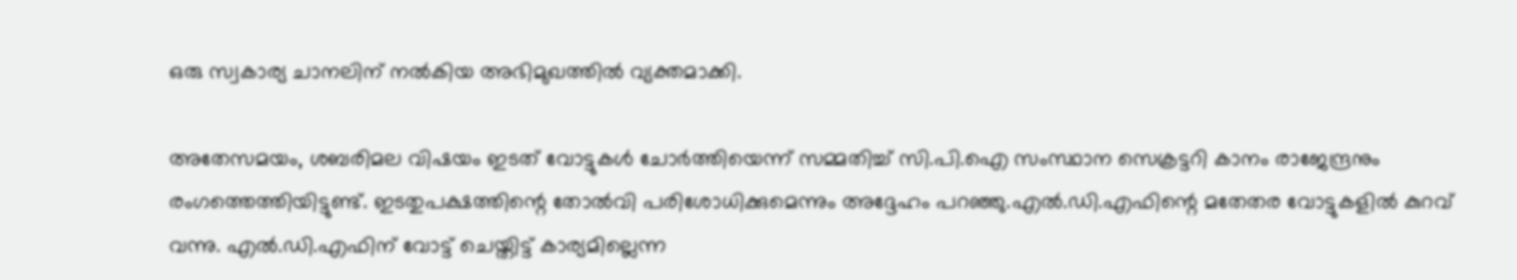ഒരു സ്വകാര്യ ചാനലിന് നല്‍കിയ അഭിമുഖത്തില്‍ വ്യക്തമാക്കി.

അതേസമയം, ശബരിമല വിഷയം ഇടത് വോട്ടുകള്‍ ചോര്‍ത്തിയെന്ന് സമ്മതിച്ച്‌ സി.പി.ഐ സംസ്ഥാന സെക്രട്ടറി കാനം രാജേന്ദ്രനും രംഗത്തെത്തിയിട്ടുണ്ട്. ഇടതുപക്ഷത്തിന്റെ തോല്‍വി പരിശോധിക്കുമെന്നും അദ്ദേഹം പറഞ്ഞു.എല്‍.ഡി.എഫിന്റെ മതേതര വോട്ടുകളില്‍ കുറവ് വന്നു. എല്‍.ഡി.എഫിന് വോട്ട് ചെയ്തിട്ട് കാര്യമില്ലെന്ന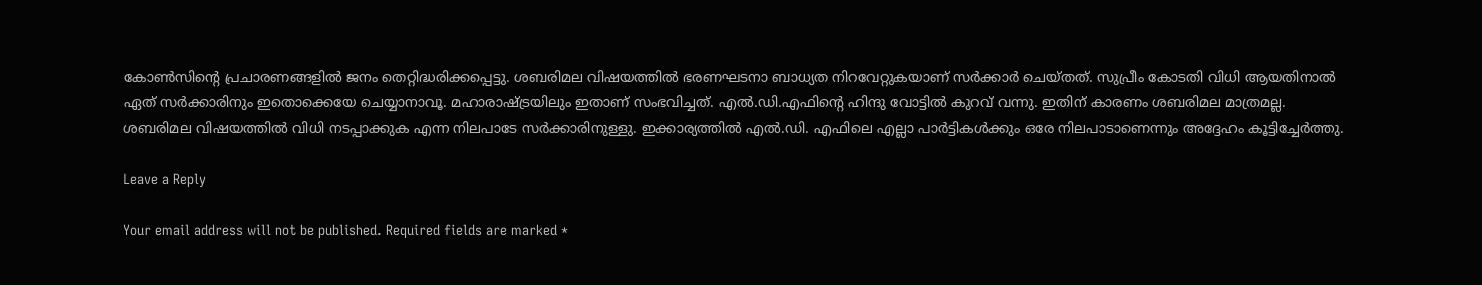കോണ്‍സിന്റെ പ്രചാരണങ്ങളില്‍ ജനം തെറ്റിദ്ധരിക്കപ്പെട്ടു. ശബരിമല വിഷയത്തില്‍ ഭരണഘടനാ ബാധ്യത നിറവേറ്റുകയാണ് സര്‍ക്കാര്‍ ചെയ്തത്. സുപ്രീം കോടതി വിധി ആയതിനാല്‍ ഏത് സര്‍ക്കാരിനും ഇതൊക്കെയേ ചെയ്യാനാവൂ. മഹാരാഷ്ട്രയിലും ഇതാണ് സംഭവിച്ചത്. എല്‍.ഡി.എഫിന്റെ ഹിന്ദു വോട്ടില്‍ കുറവ് വന്നു. ഇതിന് കാരണം ശബരിമല മാത്രമല്ല. ശബരിമല വിഷയത്തില്‍ വിധി നടപ്പാക്കുക എന്ന നിലപാടേ സര്‍ക്കാരിനുള്ളു. ഇക്കാര്യത്തില്‍ എല്‍.ഡി. എഫിലെ എല്ലാ പാര്‍ട്ടികള്‍ക്കും ഒരേ നിലപാടാണെന്നും അദ്ദേഹം കൂട്ടിച്ചേര്‍ത്തു.

Leave a Reply

Your email address will not be published. Required fields are marked *